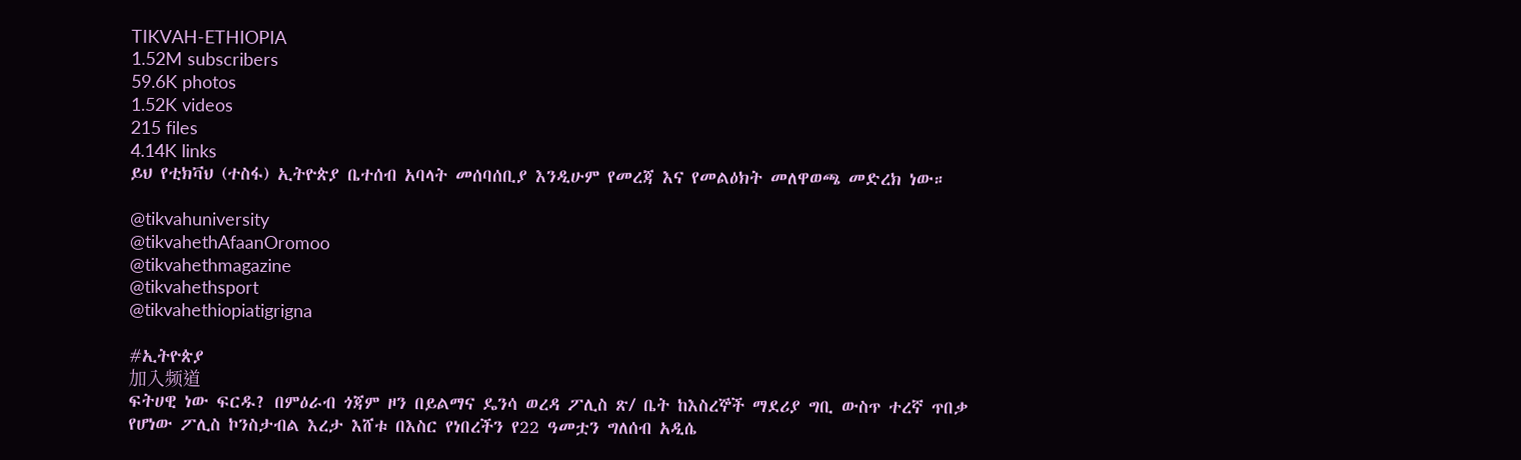TIKVAH-ETHIOPIA
1.52M subscribers
59.6K photos
1.52K videos
215 files
4.14K links
ይህ የቲክቫህ (ተስፋ) ኢትዮጵያ ቤተሰብ አባላት መሰባሰቢያ እንዲሁም የመረጃ እና የመልዕክት መለዋወጫ መድረክ ነው።

@tikvahuniversity
@tikvahethAfaanOromoo
@tikvahethmagazine
@tikvahethsport
@tikvahethiopiatigrigna

#ኢትዮጵያ
加入频道
ፍትሀዊ ነው ፍርዱ? በምዕራብ ጎጃም ዞን በይልማና ዴንሳ ወረዳ ፖሊስ ጽ/ ቤት ከእስረኞች ማደሪያ ግቢ ውስጥ ተረኛ ጥበቃ የሆነው ፖሊስ ኮንስታብል እረታ እሸቱ በእስር የነበረችን የ22 ዓመቷን ግለሰብ አዲሴ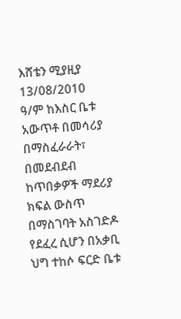እሸቴን ሚያዚያ
13/08/2010 ዓ/ም ከእስር ቤቱ አውጥቶ በመሳሪያ በማስፈራራት፣ በመደብደብ ከጥበቃዎች ማደሪያ ክፍል ውስጥ በማስገባት አስገድዶ የደፈረ ሲሆን በአቃቢ
ህግ ተከሶ ፍርድ ቤቱ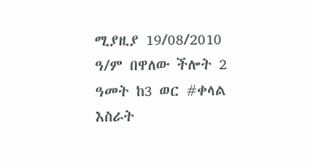ሚያዚያ 19/08/2010 ዓ/ም በዋለው ችሎት 2 ዓመት ከ3 ወር #ቀላል እስራት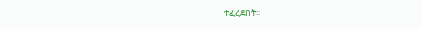ተፈረደበት፡፡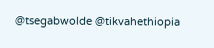@tsegabwolde @tikvahethiopia